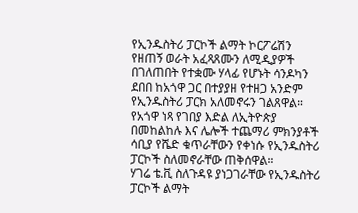የኢንዱስትሪ ፓርኮች ልማት ኮርፖሬሽን የዘጠኝ ወራት አፈጻጸሙን ለሚዲያዎች በገለጠበት የተቋሙ ሃላፊ የሆኑት ሳንዶካን ደበበ ከአጎዋ ጋር በተያያዘ የተዘጋ አንድም የኢንዱስትሪ ፓርክ አለመኖሩን ገልጸዋል።
የአጎዋ ነጻ የገበያ እድል ለኢትዮጵያ በመከልከሉ እና ሌሎች ተጨማሪ ምክንያቶች ሳቢያ የሼድ ቁጥራቸውን የቀነሱ የኢንዱስትሪ ፓርኮች ስለመኖራቸው ጠቅሰዋል።
ሃገሬ ቴ.ቪ ስለጉዳዩ ያነጋገራቸው የኢንዱስትሪ ፓርኮች ልማት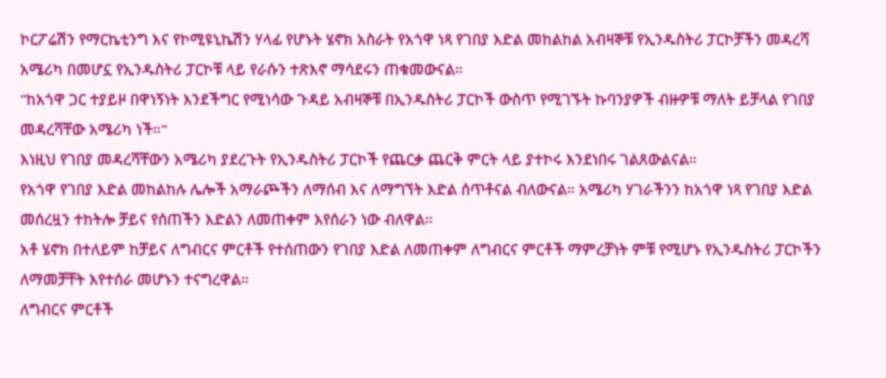ኮርፖሬሽን የማርኬቲንግ እና የኮሚዩኒኬሽን ሃላፊ የሆኑት ሄኖክ አስራት የአጎዋ ነጻ የገበያ እድል መከልከል አብዛኞቹ የኢንዱስትሪ ፓርኮቻችን መዳረሻ አሜሪካ በመሆኗ የኢንዱስትሪ ፓርኮቹ ላይ የራሱን ተጽእኖ ማሳደሩን ጠቁመውናል።
"ከአጎዋ ጋር ተያይዞ በዋነኝነት እንደችግር የሚነሳው ጉዳይ አብዛኞቹ በኢንዱስትሪ ፓርኮች ውስጥ የሚገኙት ኩባንያዎች ብዙዎቹ ማለት ይቻላል የገበያ መዳረሻቸው አሜሪካ ነች።"
እነዚህ የገበያ መዳረሻቸውን አሜሪካ ያደረጉት የኢንዱስትሪ ፓርኮች የጨርቃ ጨርቅ ምርት ላይ ያተኮሩ እንደነበሩ ገልጸውልናል።
የአጎዋ የገበያ እድል መከልከሉ ሌሎች አማራጮችን ለማሰብ እና ለማግኘት እድል ሰጥቶናል ብለውናል። አሜሪካ ሃገራችንን ከአጎዋ ነጻ የገበያ እድል መሰረዟን ተከትሎ ቻይና የሰጠችን እድልን ለመጠቀም እየሰራን ነው ብለዋል።
አቶ ሄኖክ በተለይም ከቻይና ለግብርና ምርቶች የተሰጠውን የገበያ እድል ለመጠቀም ለግብርና ምርቶች ማምረቻነት ምቹ የሚሆኑ የኢንዱስትሪ ፓርኮችን ለማመቻቸት እየተሰራ መሆኑን ተናግረዋል።
ለግብርና ምርቶች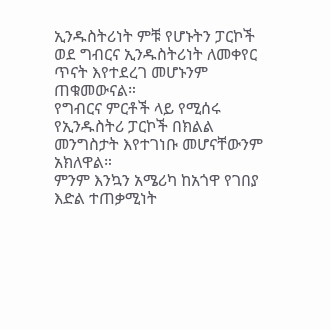ኢንዱስትሪነት ምቹ የሆኑትን ፓርኮች ወደ ግብርና ኢንዱስትሪነት ለመቀየር ጥናት እየተደረገ መሆኑንም ጠቁመውናል።
የግብርና ምርቶች ላይ የሚሰሩ የኢንዱስትሪ ፓርኮች በክልል መንግስታት እየተገነቡ መሆናቸውንም አክለዋል።
ምንም እንኳን አሜሪካ ከአጎዋ የገበያ እድል ተጠቃሚነት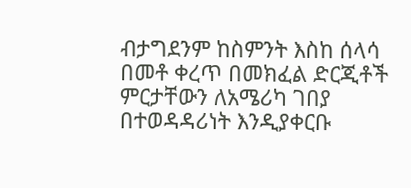ብታግደንም ከስምንት እስከ ሰላሳ በመቶ ቀረጥ በመክፈል ድርጂቶች ምርታቸውን ለአሜሪካ ገበያ በተወዳዳሪነት እንዲያቀርቡ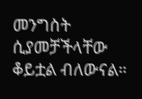መንግስት ሲያመቻችላቸው ቆይቷል ብለውናል።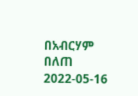በአብርሃም በለጠ
2022-05-16